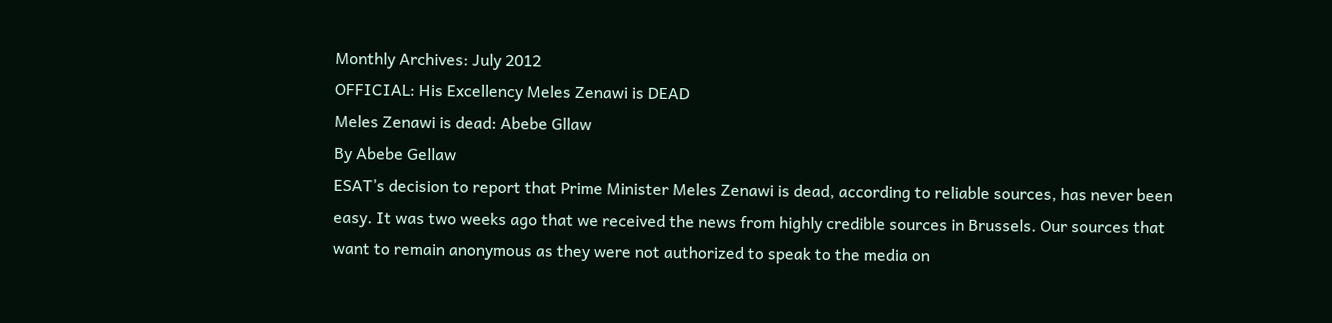Monthly Archives: July 2012
OFFICIAL: His Excellency Meles Zenawi is DEAD
Meles Zenawi is dead: Abebe Gllaw
By Abebe Gellaw
ESAT’s decision to report that Prime Minister Meles Zenawi is dead, according to reliable sources, has never been easy. It was two weeks ago that we received the news from highly credible sources in Brussels. Our sources that want to remain anonymous as they were not authorized to speak to the media on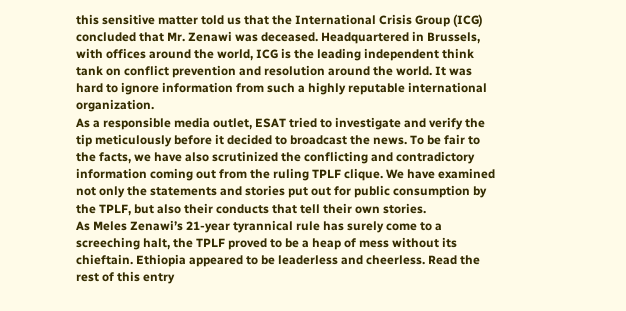this sensitive matter told us that the International Crisis Group (ICG) concluded that Mr. Zenawi was deceased. Headquartered in Brussels, with offices around the world, ICG is the leading independent think tank on conflict prevention and resolution around the world. It was hard to ignore information from such a highly reputable international organization.
As a responsible media outlet, ESAT tried to investigate and verify the tip meticulously before it decided to broadcast the news. To be fair to the facts, we have also scrutinized the conflicting and contradictory information coming out from the ruling TPLF clique. We have examined not only the statements and stories put out for public consumption by the TPLF, but also their conducts that tell their own stories.
As Meles Zenawi’s 21-year tyrannical rule has surely come to a screeching halt, the TPLF proved to be a heap of mess without its chieftain. Ethiopia appeared to be leaderless and cheerless. Read the rest of this entry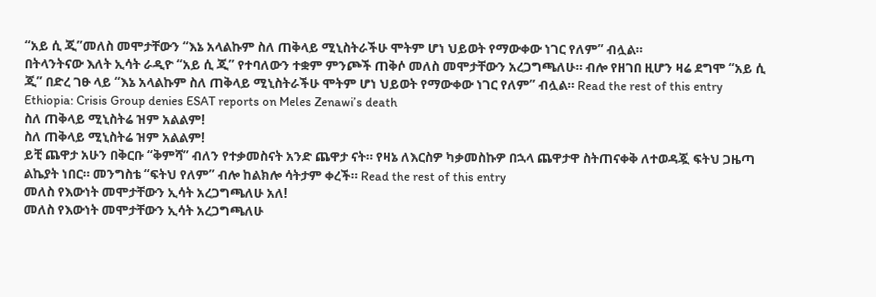“አይ ሲ ጂ”መለስ መሞታቸውን “እኔ አላልኩም ስለ ጠቅላይ ሚኒስትራችሁ ሞትም ሆነ ህይወት የማውቀው ነገር የለም” ብሏል።
በትላንትናው እለት ኢሳት ራዲዮ “አይ ሲ ጂ” የተባለውን ተቋም ምንጮች ጠቅሶ መለስ መሞታቸውን አረጋግጫለሁ። ብሎ የዘገበ ዚሆን ዛሬ ደግሞ “አይ ሲ ጂ” በድረ ገፁ ላይ “እኔ አላልኩም ስለ ጠቅላይ ሚኒስትራችሁ ሞትም ሆነ ህይወት የማውቀው ነገር የለም” ብሏል። Read the rest of this entry
Ethiopia: Crisis Group denies ESAT reports on Meles Zenawi’s death
ስለ ጠቅላይ ሚኒስትሬ ዝም አልልም!
ስለ ጠቅላይ ሚኒስትሬ ዝም አልልም!
ይቺ ጨዋታ አሁን በቅርቡ “ቅምሻ” ብለን የተቃመስናት አንድ ጨዋታ ናት። የዛኔ ለእርስዎ ካቃመስኩዎ በኋላ ጨዋታዋ ስትጠናቀቅ ለተወዳጇ ፍትህ ጋዜጣ ልኬያት ነበር። መንግስቴ “ፍትህ የለም” ብሎ ከልክሎ ሳትታም ቀረች። Read the rest of this entry
መለስ የእውነት መሞታቸውን ኢሳት አረጋግጫለሁ አለ!
መለስ የእውነት መሞታቸውን ኢሳት አረጋግጫለሁ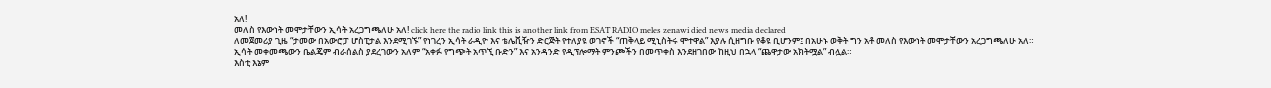አለ!
መለስ የእውነት መሞታቸውን ኢሳት አረጋግጫለሁ አለ! click here the radio link this is another link from ESAT RADIO meles zenawi died news media declared
ለመጀመሪያ ጊዜ “ታመው በአውሮፓ ሆስፒታል እንደሚገኙ” የነገረን ኢሳት ራዲዮ እና ቴሌቪዥን ድርጅት የተለያዩ ወገኖች “ጠቅላይ ሚኒስትሩ ሞተዋል” እያሉ ሲዘግቡ የቆዩ ቢሆንም፤ በአሁኑ ወቅት ግን አቶ መለስ የእውነት መሞታቸውን አረጋግጫለሁ አለ።
ኢሳት መቀመጫውን ቤልጄም ብራሰልስ ያደረገውን አለም “አቀፉ የግጭት አጥኚ ቡድን” እና አንዳንድ የዲፕሎማት ምንጮችን በመጥቀስ እንደዘገበው ከዚህ በኋላ “ጨዋታው አክትሟል” ብሏል።
እስቲ እኔም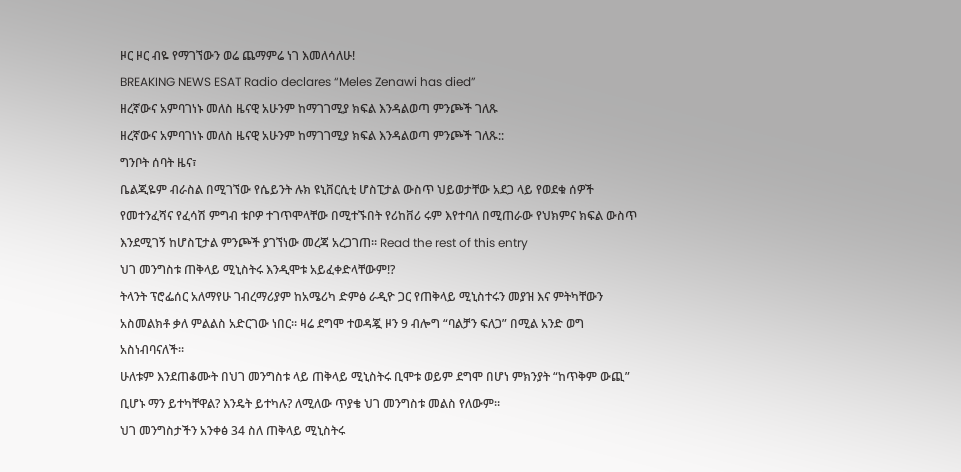ዞር ዞር ብዬ የማገኘውን ወሬ ጨማምሬ ነገ እመለሳለሁ!
BREAKING NEWS ESAT Radio declares “Meles Zenawi has died”
ዘረኛውና አምባገነኑ መለስ ዜናዊ አሁንም ከማገገሚያ ክፍል እንዳልወጣ ምንጮች ገለጹ
ዘረኛውና አምባገነኑ መለስ ዜናዊ አሁንም ከማገገሚያ ክፍል እንዳልወጣ ምንጮች ገለጹ::
ግንቦት ሰባት ዜና፣
ቤልጂዬም ብራስል በሚገኘው የሴይንት ሉክ ዩኒቨርሲቲ ሆስፒታል ውስጥ ህይወታቸው አደጋ ላይ የወደቁ ሰዎች የመተንፈሻና የፈሳሽ ምግብ ቱቦዎ ተገጥሞላቸው በሚተኙበት የሪከቨሪ ሩም እየተባለ በሚጠራው የህክምና ክፍል ውስጥ እንደሚገኝ ከሆስፒታል ምንጮች ያገኘነው መረጃ አረጋገጠ። Read the rest of this entry
ህገ መንግስቱ ጠቅላይ ሚኒስትሩ እንዲሞቱ አይፈቀድላቸውም!?
ትላንት ፕሮፌሰር አለማየሁ ገብረማሪያም ከአሜሪካ ድምፅ ራዲዮ ጋር የጠቅላይ ሚኒስተሩን መያዝ እና ምትካቸውን አስመልክቶ ቃለ ምልልስ አድርገው ነበር። ዛሬ ደግሞ ተወዳጇ ዞን 9 ብሎግ “ባልቻን ፍለጋ” በሚል አንድ ወግ አስነብባናለች።
ሁለቱም እንደጠቆሙት በህገ መንግስቱ ላይ ጠቅላይ ሚኒስትሩ ቢሞቱ ወይም ደግሞ በሆነ ምክንያት “ከጥቅም ውጪ” ቢሆኑ ማን ይተካቸዋል? እንዴት ይተካሉ? ለሚለው ጥያቄ ህገ መንግስቱ መልስ የለውም።
ህገ መንግስታችን አንቀፅ 34 ስለ ጠቅላይ ሚኒስትሩ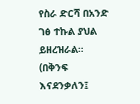የስራ ድርሻ በአንድ ገፅ ተኩል ያህል ይዘረዝራል። (በቅንፍ እናደንቃለን፤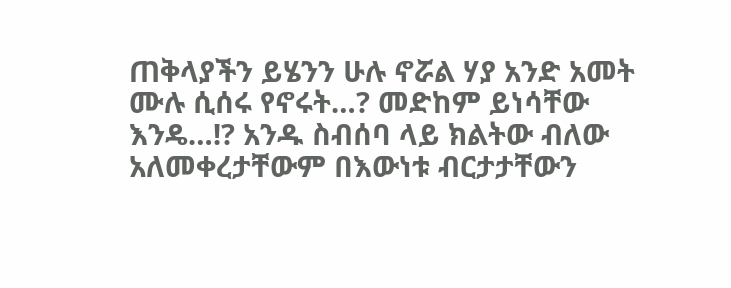ጠቅላያችን ይሄንን ሁሉ ኖሯል ሃያ አንድ አመት ሙሉ ሲሰሩ የኖሩት…? መድከም ይነሳቸው እንዴ…!? አንዱ ስብሰባ ላይ ክልትው ብለው አለመቀረታቸውም በእውነቱ ብርታታቸውን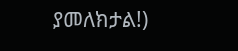ያመለክታል!)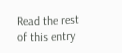Read the rest of this entry